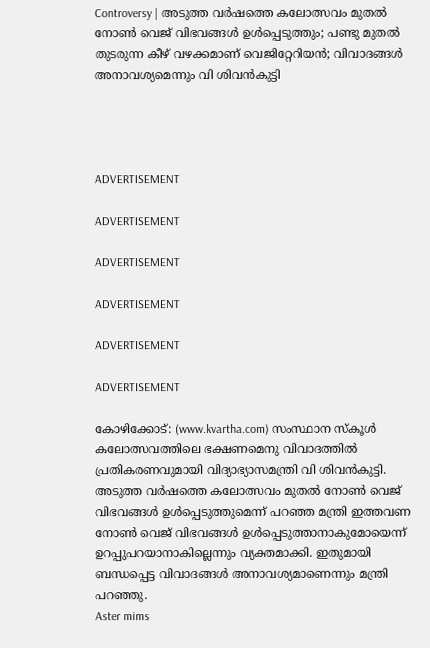Controversy | അടുത്ത വര്‍ഷത്തെ കലോത്സവം മുതല്‍ നോണ്‍ വെജ് വിഭവങ്ങള്‍ ഉള്‍പ്പെടുത്തും; പണ്ടു മുതല്‍ തുടരുന്ന കീഴ് വഴക്കമാണ് വെജിറ്റേറിയന്‍; വിവാദങ്ങള്‍ അനാവശ്യമെന്നും വി ശിവന്‍കുട്ടി




ADVERTISEMENT

ADVERTISEMENT

ADVERTISEMENT

ADVERTISEMENT

ADVERTISEMENT

ADVERTISEMENT

കോഴിക്കോട്: (www.kvartha.com) സംസ്ഥാന സ്‌കൂള്‍ കലോത്സവത്തിലെ ഭക്ഷണമെനു വിവാദത്തില്‍ പ്രതികരണവുമായി വിദ്യാഭ്യാസമന്ത്രി വി ശിവന്‍കുട്ടി. അടുത്ത വര്‍ഷത്തെ കലോത്സവം മുതല്‍ നോണ്‍ വെജ് വിഭവങ്ങള്‍ ഉള്‍പ്പെടുത്തുമെന്ന് പറഞ്ഞ മന്ത്രി ഇത്തവണ നോണ്‍ വെജ് വിഭവങ്ങള്‍ ഉള്‍പ്പെടുത്താനാകുമോയെന്ന് ഉറപ്പുപറയാനാകില്ലെന്നും വ്യക്തമാക്കി. ഇതുമായി ബന്ധപ്പെട്ട വിവാദങ്ങള്‍ അനാവശ്യമാണെന്നും മന്ത്രി പറഞ്ഞു.
Aster mims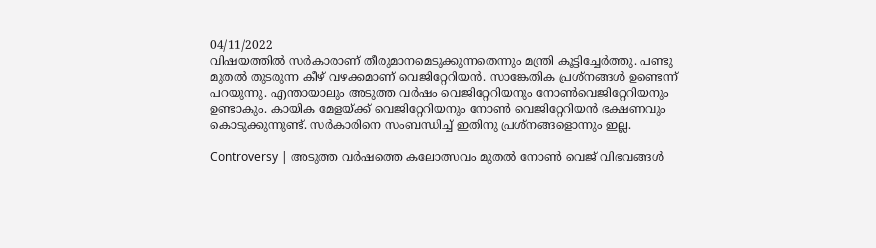04/11/2022
വിഷയത്തില്‍ സര്‍കാരാണ് തീരുമാനമെടുക്കുന്നതെന്നും മന്ത്രി കൂട്ടിച്ചേര്‍ത്തു. പണ്ടു മുതല്‍ തുടരുന്ന കീഴ് വഴക്കമാണ് വെജിറ്റേറിയന്‍. സാങ്കേതിക പ്രശ്‌നങ്ങള്‍ ഉണ്ടെന്ന് പറയുന്നു. എന്തായാലും അടുത്ത വര്‍ഷം വെജിറ്റേറിയനും നോണ്‍വെജിറ്റേറിയനും ഉണ്ടാകും. കായിക മേളയ്ക്ക് വെജിറ്റേറിയനും നോണ്‍ വെജിറ്റേറിയന്‍ ഭക്ഷണവും കൊടുക്കുന്നുണ്ട്. സര്‍കാരിനെ സംബന്ധിച്ച് ഇതിനു പ്രശ്‌നങ്ങളൊന്നും ഇല്ല.

Controversy | അടുത്ത വര്‍ഷത്തെ കലോത്സവം മുതല്‍ നോണ്‍ വെജ് വിഭവങ്ങള്‍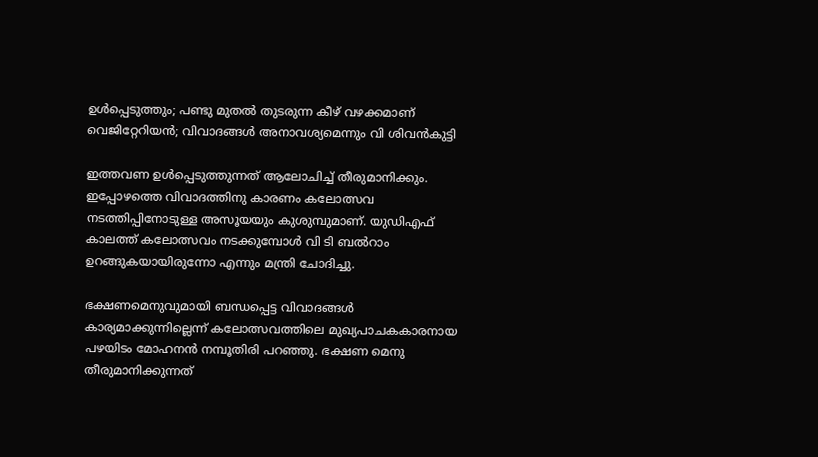ഉള്‍പ്പെടുത്തും; പണ്ടു മുതല്‍ തുടരുന്ന കീഴ് വഴക്കമാണ് വെജിറ്റേറിയന്‍; വിവാദങ്ങള്‍ അനാവശ്യമെന്നും വി ശിവന്‍കുട്ടി

ഇത്തവണ ഉള്‍പ്പെടുത്തുന്നത് ആലോചിച്ച് തീരുമാനിക്കും. ഇപ്പോഴത്തെ വിവാദത്തിനു കാരണം കലോത്സവ നടത്തിപ്പിനോടുള്ള അസൂയയും കുശുമ്പുമാണ്. യുഡിഎഫ് കാലത്ത് കലോത്സവം നടക്കുമ്പോള്‍ വി ടി ബല്‍റാം ഉറങ്ങുകയായിരുന്നോ എന്നും മന്ത്രി ചോദിച്ചു.

ഭക്ഷണമെനുവുമായി ബന്ധപ്പെട്ട വിവാദങ്ങള്‍ കാര്യമാക്കുന്നില്ലെന്ന് കലോത്സവത്തിലെ മുഖ്യപാചകകാരനായ പഴയിടം മോഹനന്‍ നമ്പൂതിരി പറഞ്ഞു. ഭക്ഷണ മെനു തീരുമാനിക്കുന്നത്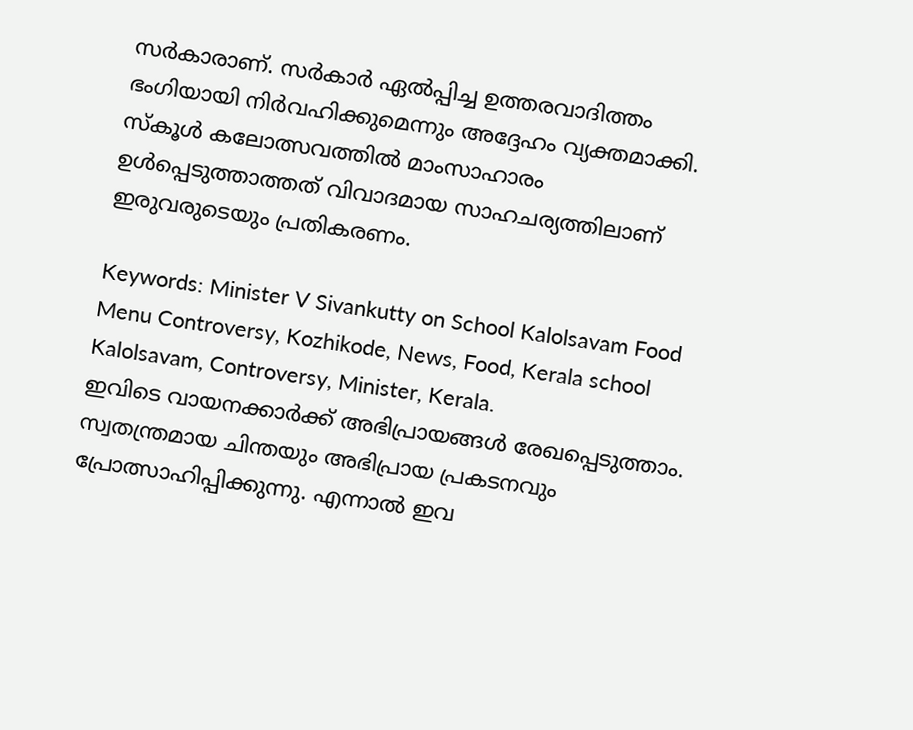സര്‍കാരാണ്. സര്‍കാര്‍ ഏല്‍പ്പിച്ച ഉത്തരവാദിത്തം ഭംഗിയായി നിര്‍വഹിക്കുമെന്നും അദ്ദേഹം വ്യക്തമാക്കി. സ്‌കൂള്‍ കലോത്സവത്തില്‍ മാംസാഹാരം ഉള്‍പ്പെടുത്താത്തത് വിവാദമായ സാഹചര്യത്തിലാണ് ഇരുവരുടെയും പ്രതികരണം.

Keywords: Minister V Sivankutty on School Kalolsavam Food Menu Controversy, Kozhikode, News, Food, Kerala school Kalolsavam, Controversy, Minister, Kerala.
ഇവിടെ വായനക്കാർക്ക് അഭിപ്രായങ്ങൾ രേഖപ്പെടുത്താം. സ്വതന്ത്രമായ ചിന്തയും അഭിപ്രായ പ്രകടനവും പ്രോത്സാഹിപ്പിക്കുന്നു. എന്നാൽ ഇവ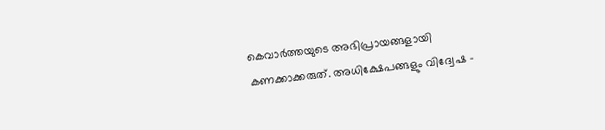കെവാർത്തയുടെ അഭിപ്രായങ്ങളായി കണക്കാക്കരുത്. അധിക്ഷേപങ്ങളും വിദ്വേഷ -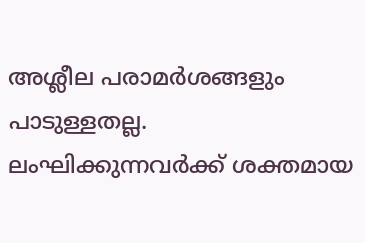അശ്ലീല പരാമർശങ്ങളും പാടുള്ളതല്ല. ലംഘിക്കുന്നവർക്ക് ശക്തമായ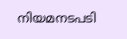നിയമനടപടി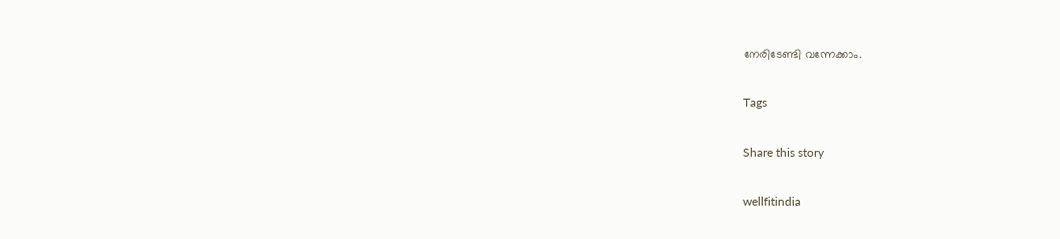നേരിടേണ്ടി വന്നേക്കാം.

Tags

Share this story

wellfitindia